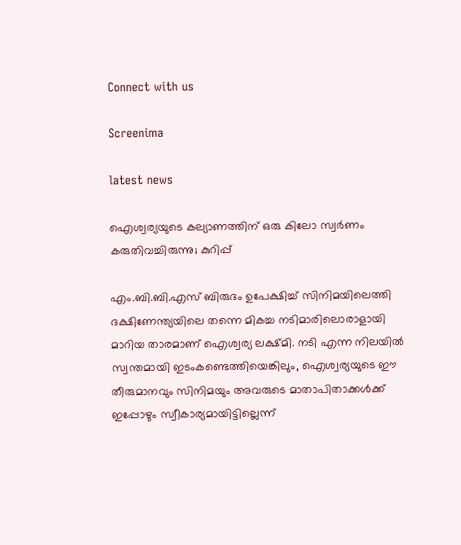Connect with us

Screenima

latest news

ഐശ്വര്യയുടെ കല്യാണത്തിന് ഒരു കിലോ സ്വര്‍ണം കരുതിവച്ചിരുന്നു; കുറിപ്പ്

എം.ബി.ബി.എസ് ബിരുദം ഉപേക്ഷിച്ച് സിനിമയിലെത്തി ദക്ഷിണേന്ത്യയിലെ തന്നെ മികച്ച നടിമാരിലൊരാളായി മാറിയ താരമാണ് ഐശ്വര്യ ലക്ഷ്മി. നടി എന്ന നിലയില്‍ സ്വന്തമായി ഇടംകണ്ടെത്തിയെങ്കിലും, ഐശ്വര്യയുടെ ഈ തീരുമാനവും സിനിമയും അവരുടെ മാതാപിതാക്കള്‍ക്ക് ഇപ്പോഴും സ്വീകാര്യമായിട്ടില്ലെന്ന്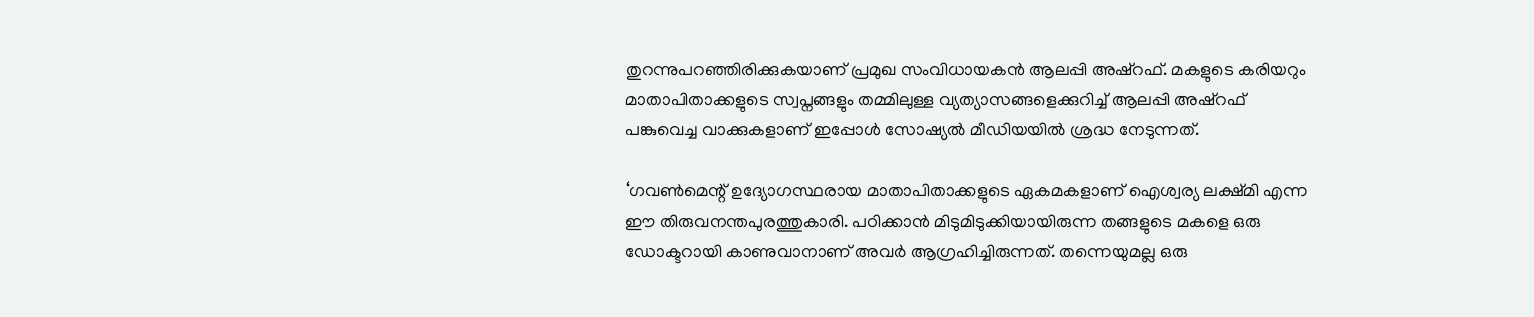തുറന്നുപറഞ്ഞിരിക്കുകയാണ് പ്രമുഖ സംവിധായകന്‍ ആലപ്പി അഷ്‌റഫ്. മകളുടെ കരിയറും മാതാപിതാക്കളുടെ സ്വപ്നങ്ങളും തമ്മിലുള്ള വ്യത്യാസങ്ങളെക്കുറിച്ച് ആലപ്പി അഷ്‌റഫ് പങ്കുവെച്ച വാക്കുകളാണ് ഇപ്പോള്‍ സോഷ്യല്‍ മീഡിയയില്‍ ശ്രദ്ധ നേടുന്നത്.

‘ഗവണ്‍മെന്റ് ഉദ്യോഗസ്ഥരായ മാതാപിതാക്കളുടെ ഏകമകളാണ് ഐശ്വര്യ ലക്ഷ്മി എന്ന ഈ തിരുവനന്തപുരത്തുകാരി. പഠിക്കാന്‍ മിടുമിടുക്കിയായിരുന്ന തങ്ങളുടെ മകളെ ഒരു ഡോക്ടറായി കാണുവാനാണ് അവര്‍ ആഗ്രഹിച്ചിരുന്നത്. തന്നെയുമല്ല ഒരു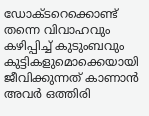ഡോക്ടറെക്കൊണ്ട് തന്നെ വിവാഹവും കഴിപ്പിച്ച് കുടുംബവും കുട്ടികളുമൊക്കെയായി ജീവിക്കുന്നത് കാണാന്‍ അവര്‍ ഒത്തിരി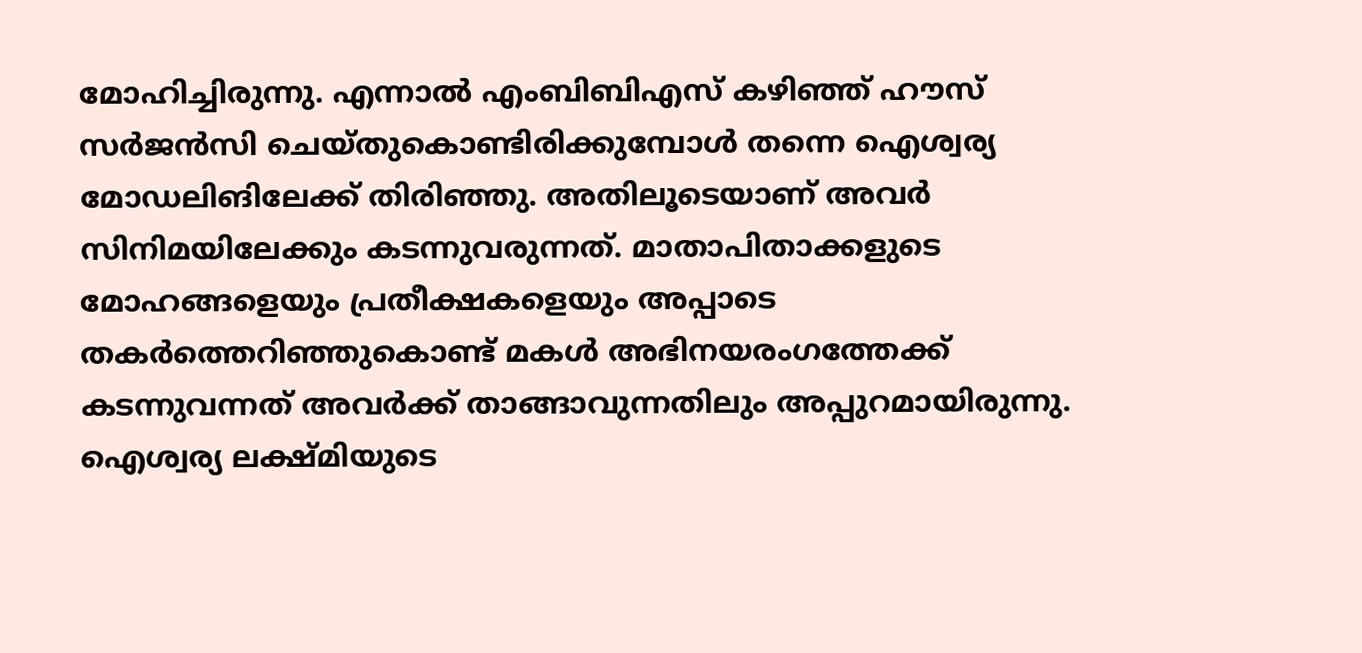മോഹിച്ചിരുന്നു. എന്നാല്‍ എംബിബിഎസ് കഴിഞ്ഞ് ഹൗസ് സര്‍ജന്‍സി ചെയ്തുകൊണ്ടിരിക്കുമ്പോള്‍ തന്നെ ഐശ്വര്യ മോഡലിങിലേക്ക് തിരിഞ്ഞു. അതിലൂടെയാണ് അവര്‍ സിനിമയിലേക്കും കടന്നുവരുന്നത്. മാതാപിതാക്കളുടെ മോഹങ്ങളെയും പ്രതീക്ഷകളെയും അപ്പാടെ തകര്‍ത്തെറിഞ്ഞുകൊണ്ട് മകള്‍ അഭിനയരംഗത്തേക്ക് കടന്നുവന്നത് അവര്‍ക്ക് താങ്ങാവുന്നതിലും അപ്പുറമായിരുന്നു. ഐശ്വര്യ ലക്ഷ്മിയുടെ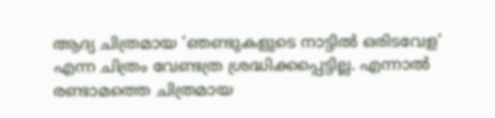ആദ്യ ചിത്രമായ ‘ഞണ്ടുകളുടെ നാട്ടില്‍ ഒരിടവേള’ എന്ന ചിത്രം വേണ്ടത്ര ശ്രദ്ധിക്കപ്പെട്ടില്ല. എന്നാല്‍ രണ്ടാമത്തെ ചിത്രമായ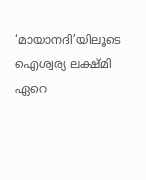‘മായാനദി’യിലൂടെ ഐശ്വര്യ ലക്ഷ്മി ഏറെ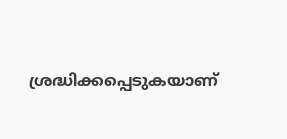ശ്രദ്ധിക്കപ്പെടുകയാണ്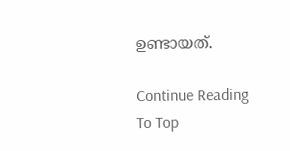ഉണ്ടായത്.

Continue Reading
To Top